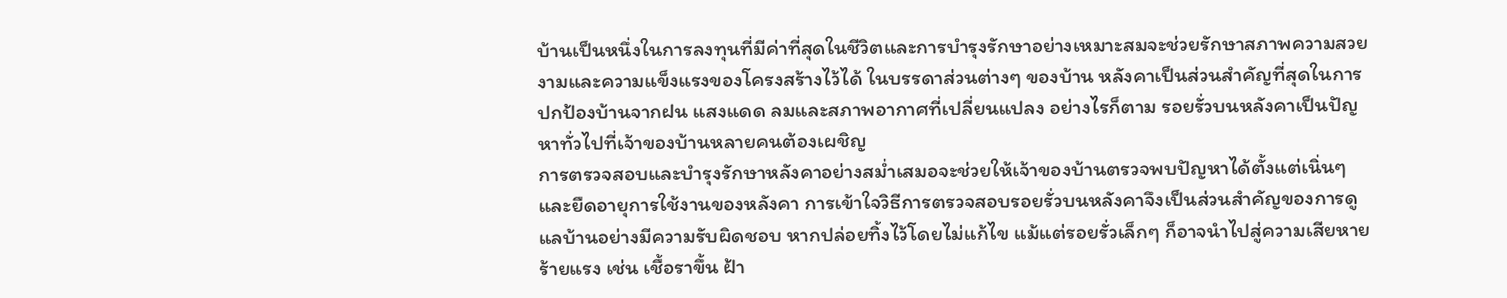บ้านเป็นหนึ่งในการลงทุนที่มีค่าที่สุดในชีวิตและการบำรุงรักษาอย่างเหมาะสมจะช่วยรักษาสภาพความสวยงามและความแข็งแรงของโครงสร้างไว้ได้ ในบรรดาส่วนต่างๆ ของบ้าน หลังคาเป็นส่วนสำคัญที่สุดในการปกป้องบ้านจากฝน แสงแดด ลมและสภาพอากาศที่เปลี่ยนแปลง อย่างไรก็ตาม รอยรั่วบนหลังคาเป็นปัญหาทั่วไปที่เจ้าของบ้านหลายคนต้องเผชิญ
การตรวจสอบและบำรุงรักษาหลังคาอย่างสม่ำเสมอจะช่วยให้เจ้าของบ้านตรวจพบปัญหาได้ตั้งแต่เนิ่นๆ และยืดอายุการใช้งานของหลังคา การเข้าใจวิธีการตรวจสอบรอยรั่วบนหลังคาจึงเป็นส่วนสำคัญของการดูแลบ้านอย่างมีความรับผิดชอบ หากปล่อยทิ้งไว้โดยไม่แก้ไข แม้แต่รอยรั่วเล็กๆ ก็อาจนำไปสู่ความเสียหายร้ายแรง เช่น เชื้อราขึ้น ฝ้า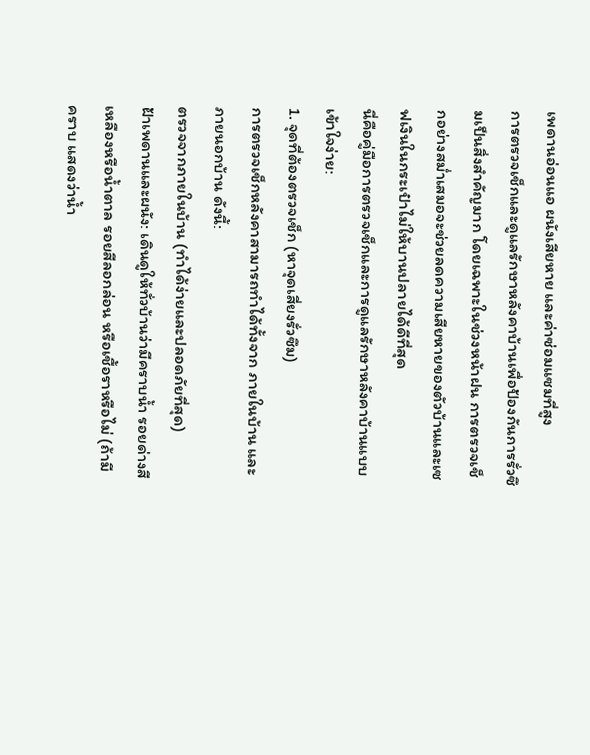เพดานอ่อนแอ ผนังเสียหาย และค่าซ่อมแซมที่สูง
การตรวจเช็กและดูแลรักษาหลังคาบ้านเพื่อป้องกันการรั่วซึมเป็นสิ่งสำคัญมาก โดยเฉพาะในช่วงหน้าฝน การตรวจเช็กอย่างสม่ำเสมอจะช่วยลดความเสียหายของตัวบ้านและเซฟเงินในกระเป๋าไม่ให้บานปลายได้ดีที่สุด
นี่คือคู่มือการตรวจเช็กและการดูแลรักษาหลังคาบ้านแบบเข้าใจง่าย:
1. จุดที่ต้องตรวจเช็ก (หาจุดเสี่ยงรั่วซึม)
การตรวจเช็กหลังคาสามารถทำได้ทั้งจาก ภายในบ้าน และ ภายนอกบ้าน ดังนี้:
ตรวจจากภายในบ้าน (ทำได้ง่ายและปลอดภัยที่สุด)
ฝ้าเพดานและผนัง: เดินดูให้ทั่วบ้านว่ามีคราบน้ำ รอยด่างสีเหลืองหรือน้ำตาล รอยสีลอกล่อน หรือเชื้อราหรือไม่ (ถ้ามีคราบ แสดงว่าน้ำ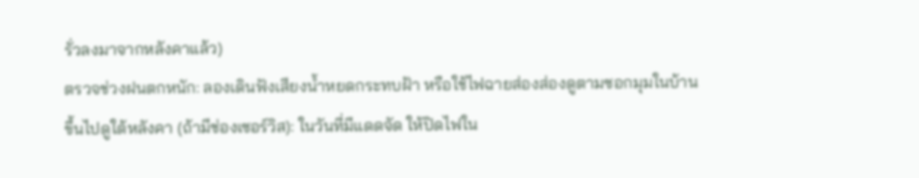รั่วลงมาจากหลังคาแล้ว)
ตรวจช่วงฝนตกหนัก: ลองเดินฟังเสียงน้ำหยดกระทบฝ้า หรือใช้ไฟฉายส่องส่องดูตามซอกมุมในบ้าน
ขึ้นไปดูใต้หลังคา (ถ้ามีช่องเซอร์วิส): ในวันที่มีแดดจัด ให้ปิดไฟใน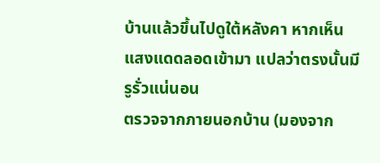บ้านแล้วขึ้นไปดูใต้หลังคา หากเห็นแสงแดดลอดเข้ามา แปลว่าตรงนั้นมีรูรั่วแน่นอน
ตรวจจากภายนอกบ้าน (มองจาก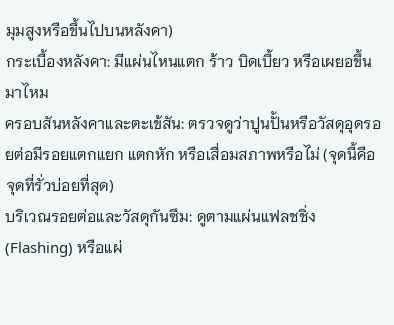มุมสูงหรือขึ้นไปบนหลังคา)
กระเบื้องหลังคา: มีแผ่นไหนแตก ร้าว บิดเบี้ยว หรือเผยอขึ้นมาไหม
ครอบสันหลังคาและตะเข้สัน: ตรวจดูว่าปูนปั้นหรือวัสดุอุดรอยต่อมีรอยแตกแยก แตกหัก หรือเสื่อมสภาพหรือไม่ (จุดนี้คือจุดที่รั่วบ่อยที่สุด)
บริเวณรอยต่อและวัสดุกันซึม: ดูตามแผ่นแฟลชชิ่ง (Flashing) หรือแผ่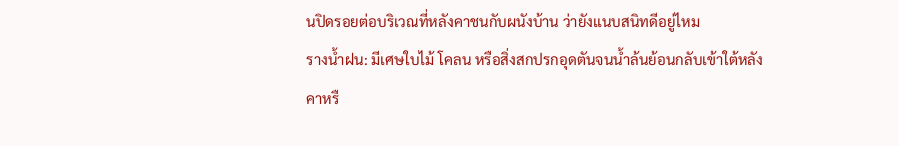นปิดรอยต่อบริเวณที่หลังคาชนกับผนังบ้าน ว่ายังแนบสนิทดีอยู่ไหม
รางน้ำฝน: มีเศษใบไม้ โคลน หรือสิ่งสกปรกอุดตันจนน้ำล้นย้อนกลับเข้าใต้หลังคาหรื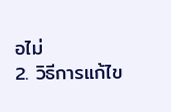อไม่
2. วิธีการแก้ไข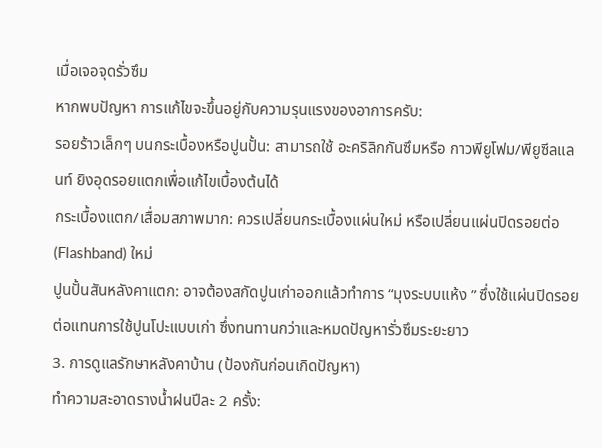เมื่อเจอจุดรั่วซึม
หากพบปัญหา การแก้ไขจะขึ้นอยู่กับความรุนแรงของอาการครับ:
รอยร้าวเล็กๆ บนกระเบื้องหรือปูนปั้น: สามารถใช้ อะคริลิกกันซึมหรือ กาวพียูโฟม/พียูซีลแลนท์ ยิงอุดรอยแตกเพื่อแก้ไขเบื้องต้นได้
กระเบื้องแตก/เสื่อมสภาพมาก: ควรเปลี่ยนกระเบื้องแผ่นใหม่ หรือเปลี่ยนแผ่นปิดรอยต่อ (Flashband) ใหม่
ปูนปั้นสันหลังคาแตก: อาจต้องสกัดปูนเก่าออกแล้วทำการ “มุงระบบแห้ง ” ซึ่งใช้แผ่นปิดรอยต่อแทนการใช้ปูนโปะแบบเก่า ซึ่งทนทานกว่าและหมดปัญหารั่วซึมระยะยาว
3. การดูแลรักษาหลังคาบ้าน (ป้องกันก่อนเกิดปัญหา)
ทำความสะอาดรางน้ำฝนปีละ 2 ครั้ง: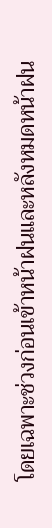โดยเฉพาะช่วงก่อนเข้าหน้าฝนและหลังหมดหน้าฝน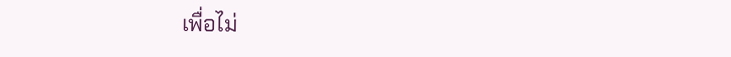เพื่อไม่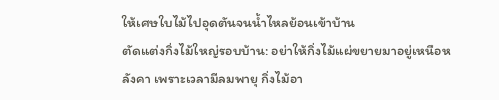ให้เศษใบไม้ไปอุดตันจนน้ำไหลย้อนเข้าบ้าน
ตัดแต่งกิ่งไม้ใหญ่รอบบ้าน: อย่าให้กิ่งไม้แผ่ขยายมาอยู่เหนือหลังคา เพราะเวลามีลมพายุ กิ่งไม้อา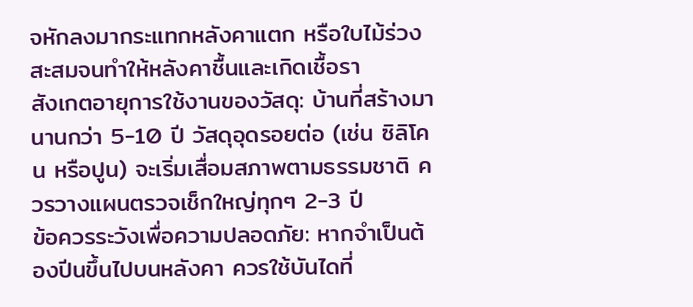จหักลงมากระแทกหลังคาแตก หรือใบไม้ร่วงสะสมจนทำให้หลังคาชื้นและเกิดเชื้อรา
สังเกตอายุการใช้งานของวัสดุ: บ้านที่สร้างมานานกว่า 5-10 ปี วัสดุอุดรอยต่อ (เช่น ซิลิโคน หรือปูน) จะเริ่มเสื่อมสภาพตามธรรมชาติ ควรวางแผนตรวจเช็กใหญ่ทุกๆ 2-3 ปี
ข้อควรระวังเพื่อความปลอดภัย: หากจำเป็นต้องปีนขึ้นไปบนหลังคา ควรใช้บันไดที่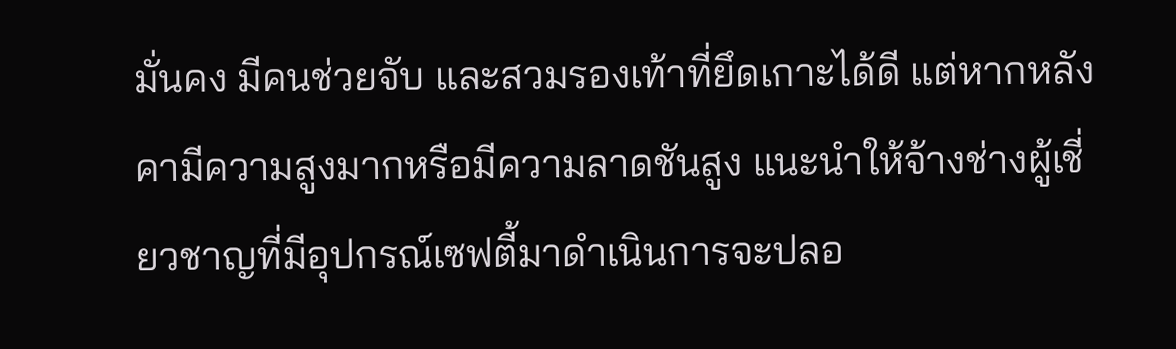มั่นคง มีคนช่วยจับ และสวมรองเท้าที่ยึดเกาะได้ดี แต่หากหลังคามีความสูงมากหรือมีความลาดชันสูง แนะนำให้จ้างช่างผู้เชี่ยวชาญที่มีอุปกรณ์เซฟตี้มาดำเนินการจะปลอ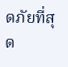ดภัยที่สุด